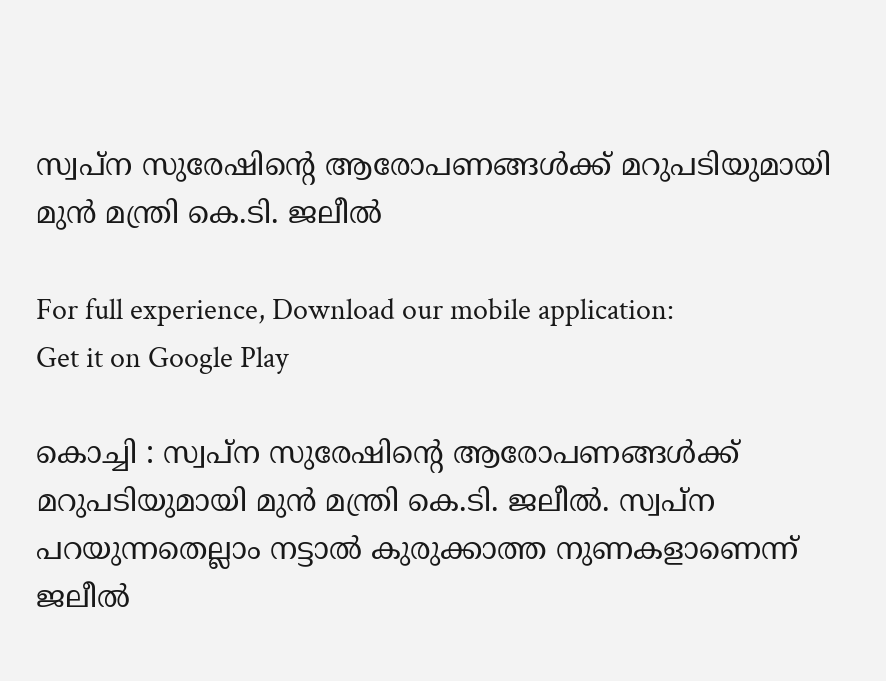സ്വപ്ന സുരേഷിന്റെ ആരോപണങ്ങള്‍ക്ക് മറുപടിയുമായി മുന്‍ മന്ത്രി കെ.ടി. ജലീല്‍

For full experience, Download our mobile application:
Get it on Google Play

കൊച്ചി : സ്വപ്ന സുരേഷിന്റെ ആരോപണങ്ങള്‍ക്ക് മറുപടിയുമായി മുന്‍ മന്ത്രി കെ.ടി. ജലീല്‍. സ്വപ്ന പറയുന്നതെല്ലാം നട്ടാല്‍ കുരുക്കാത്ത നുണകളാണെന്ന് ജലീല്‍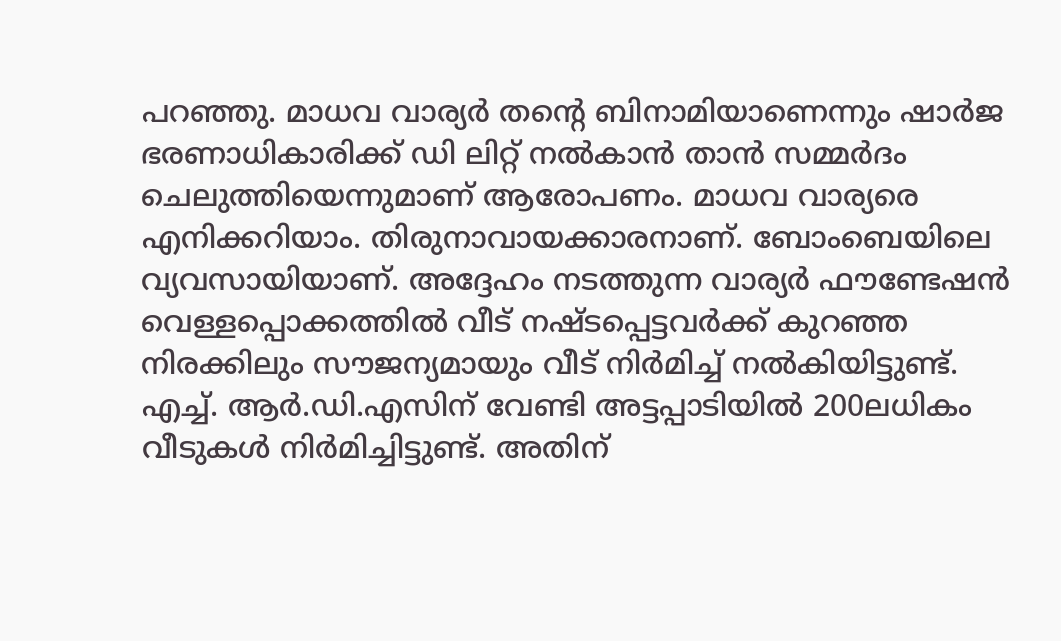പറഞ്ഞു. മാധവ വാര്യര്‍ തന്റെ ബിനാമിയാണെന്നും ഷാര്‍ജ ഭരണാധികാരിക്ക് ഡി ലിറ്റ് നല്‍കാന്‍ താന്‍ സമ്മര്‍ദം ചെലുത്തിയെന്നുമാണ് ആരോപണം. മാധവ വാര്യരെ എനിക്കറിയാം. തിരുനാവായക്കാരനാണ്. ബോംബെയിലെ വ്യവസായിയാണ്. അദ്ദേഹം നടത്തുന്ന വാര്യര്‍ ഫൗണ്ടേഷന്‍ വെള്ളപ്പൊക്കത്തില്‍ വീട് നഷ്ടപ്പെട്ടവര്‍ക്ക് കുറഞ്ഞ നിരക്കിലും സൗജന്യമായും വീട് നിര്‍മിച്ച്‌ നല്‍കിയിട്ടുണ്ട്. എച്ച്‌. ആര്‍.ഡി.എസിന് വേണ്ടി അട്ടപ്പാടിയില്‍ 200ലധികം വീടുകള്‍ നിര്‍മിച്ചിട്ടുണ്ട്. അതിന്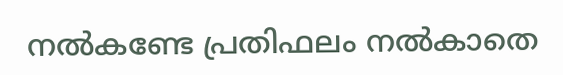നല്‍കണ്ടേ പ്രതിഫലം നല്‍കാതെ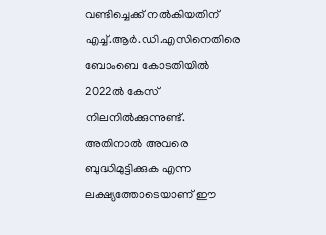വണ്ടിച്ചെക്ക് നല്‍കിയതിന് എച്ച്‌.ആര്‍.ഡി.എസിനെതിരെ ബോംബെ കോടതിയില്‍ 2022ല്‍ കേസ് നിലനില്‍ക്കുന്നുണ്ട്. അതിനാല്‍ അവരെ ബുദ്ധിമുട്ടിക്കുക എന്ന ലക്ഷ്യത്തോടെയാണ് ഈ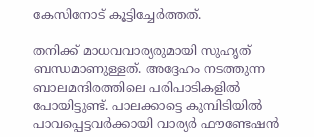കേസിനോട് കൂട്ടിച്ചേര്‍ത്തത്.

തനിക്ക് മാധവവാര്യരുമായി സുഹൃത് ബന്ധമാണുള്ളത്. അദ്ദേഹം നടത്തുന്ന ബാലമന്ദിരത്തിലെ പരിപാടികളില്‍ പോയിട്ടുണ്ട്. പാലക്കാട്ടെ കുമ്പിടിയില്‍ പാവപ്പെട്ടവര്‍ക്കായി വാര്യര്‍ ഫൗണ്ടേഷന്‍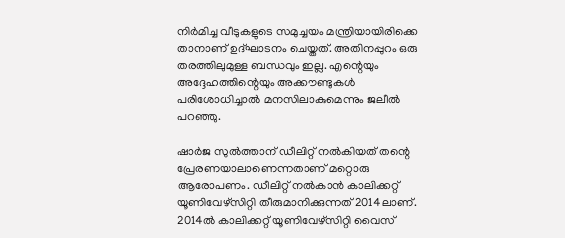നിര്‍മിച്ച വീടുകളുടെ സമുച്ചയം മന്ത്രിയായിരിക്കെ താനാണ് ഉദ്ഘാടനം ചെയ്തത്. അതിനപ്പുറം ഒരു തരത്തിലുമുള്ള ബന്ധവും ഇല്ല. എന്റെയും അദ്ദേഹത്തിന്റെയും അക്കൗണ്ടുകള്‍ പരിശോധിച്ചാല്‍ മനസിലാകുമെന്നും ജലീല്‍ പറഞ്ഞു.

ഷാര്‍ജ സുല്‍ത്താന് ഡീലിറ്റ് നല്‍കിയത് തന്റെ പ്രേരണയാലാണെന്നതാണ് മറ്റൊരു ആരോപണം. ഡീലിറ്റ് നല്‍കാന്‍ കാലിക്കറ്റ് യൂണിവേഴ്സിറ്റി തീരുമാനിക്കുന്നത് 2014ലാണ്. 2014ല്‍ കാലിക്കറ്റ് യൂണിവേഴ്സിറ്റി വൈസ്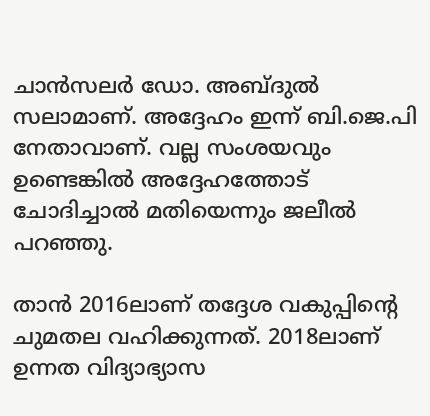ചാന്‍സലര്‍ ഡോ. അബ്ദുല്‍ സലാമാണ്. അദ്ദേഹം ഇന്ന് ബി.ജെ.പി നേതാവാണ്. വല്ല സംശയവും ഉണ്ടെങ്കില്‍ അദ്ദേഹത്തോട് ചോദിച്ചാല്‍ മതിയെന്നും ജലീല്‍ പറഞ്ഞു.

താന്‍ 2016ലാണ് തദ്ദേശ വകുപ്പിന്റെ ചുമതല വഹിക്കുന്നത്. 2018ലാണ് ഉന്നത വിദ്യാഭ്യാസ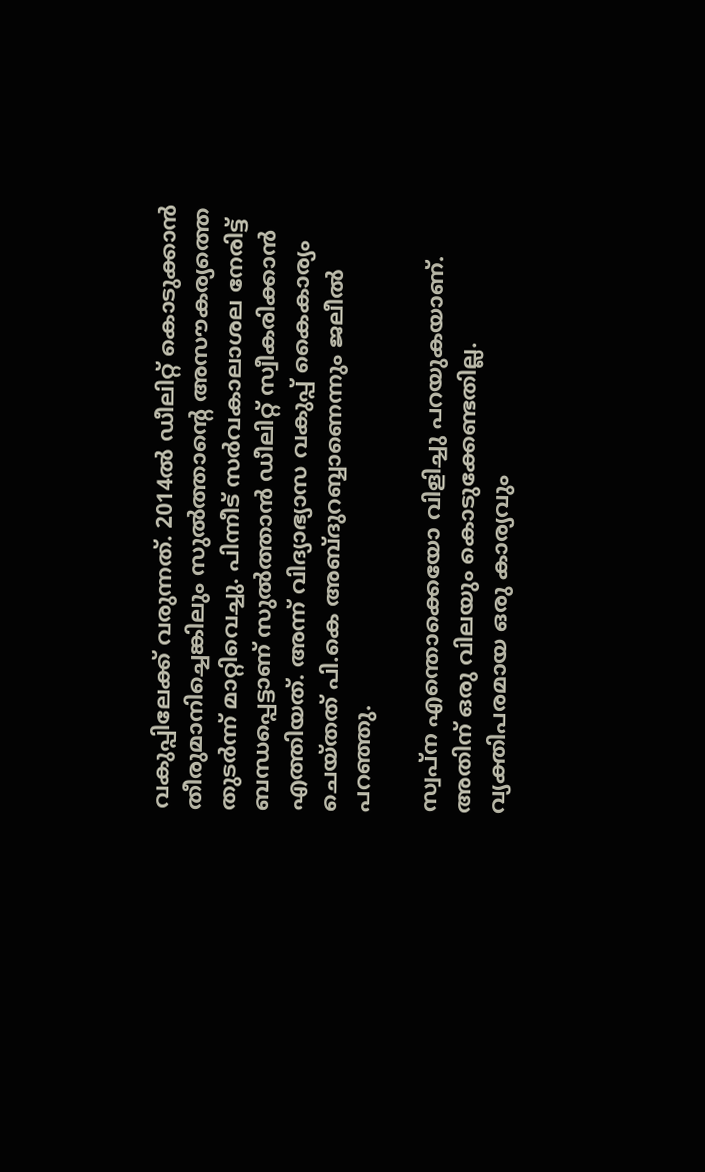വകുപ്പിലേക്ക് വരുന്നത്. 2014ല്‍ ഡീലിറ്റ് കൊടുക്കാന്‍ തീരുമാനിച്ചെങ്കിലും സുല്‍ത്താന്റെ അസൗകര്യത്തെ തുടര്‍ന്ന് മാറ്റിവെച്ചു. പിന്നീട് സര്‍വകാലാശല നേരിട്ട് ബന്ധപ്പെട്ടാണ് സുല്‍ത്താന്‍ ഡീലിറ്റ് സ്വീകരിക്കാന്‍ എത്തിയത്. അന്ന് വിദ്യാഭ്യാസ വകുപ്പ് കൈകാര്യം ചെയ്തത് പി.കെ അബ്ദുറബ്ബാണെന്നും ജലീല്‍ പറഞ്ഞു.

സ്വപ്ന എന്തൊക്കെയോ വിളിച്ചു പറയുകയാണ്. അതിന് ഒരു വിലയും കൊടുക്കേണ്ടതില്ല. വ്യക്തിപരമായ ഒരു കാര്യവും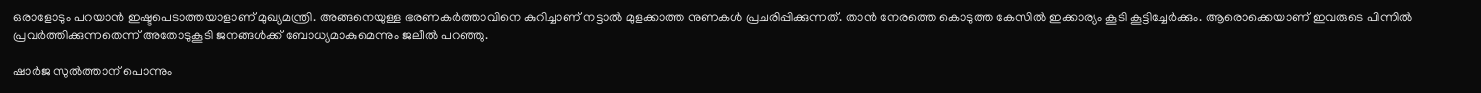ഒരാളോടും പറയാന്‍ ഇഷ്ടപെടാത്തയാളാണ് മുഖ്യമന്ത്രി. അങ്ങനെയുള്ള ഭരണകര്‍ത്താവിനെ കുറിച്ചാണ് നട്ടാല്‍ മുളക്കാത്ത നുണകള്‍ പ്രചരിപ്പിക്കുന്നത്. താന്‍ നേരത്തെ കൊടുത്ത കേസില്‍ ഇക്കാര്യം കൂടി കൂട്ടിച്ചേര്‍ക്കും. ആരൊക്കെയാണ് ഇവരുടെ പിന്നില്‍ പ്രവര്‍ത്തിക്കുന്നതെന്ന് അതോടുകൂടി ജനങ്ങള്‍ക്ക് ബോധ്യമാകുമെന്നും ജലീല്‍ പറഞ്ഞു.

ഷാര്‍ജ സുല്‍ത്താന് പൊന്നും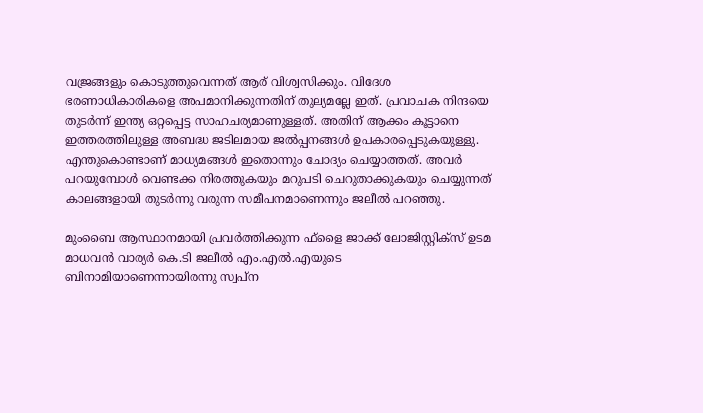വജ്രങ്ങളും കൊടുത്തുവെന്നത് ആര് വിശ്വസിക്കും. വിദേശ ഭരണാധികാരികളെ അപമാനിക്കുന്നതിന് തുല്യമല്ലേ ഇത്. പ്രവാചക നിന്ദയെ തുടര്‍ന്ന് ഇന്ത്യ ഒറ്റപ്പെട്ട സാഹചര്യമാണുള്ളത്. അതിന് ആക്കം കൂട്ടാനെ ഇത്തരത്തിലുള്ള അബദ്ധ ജടിലമായ ജല്‍പ്പനങ്ങള്‍ ഉപകാരപ്പെടുകയുള്ളു. എന്തുകൊണ്ടാണ് മാധ്യമങ്ങള്‍ ഇതൊന്നും ചോദ്യം ചെയ്യാത്തത്. അവര്‍ പറയുമ്പോള്‍ വെണ്ടക്ക നിരത്തുകയും മറുപടി ചെറുതാക്കുകയും ചെയ്യുന്നത് കാലങ്ങളായി തുടര്‍ന്നു വരുന്ന സമീപനമാണെന്നും ജലീല്‍ പറഞ്ഞു.

മുംബൈ ആസ്ഥാനമായി പ്രവര്‍ത്തിക്കുന്ന ഫ്‌ളൈ ജാക്ക് ലോജിസ്റ്റിക്‌സ് ഉടമ മാധവന്‍ വാര്യര്‍ കെ.ടി ജലീല്‍ എം.എല്‍.എയുടെ ബിനാമിയാണെന്നായിരന്നു സ്വപ്‌ന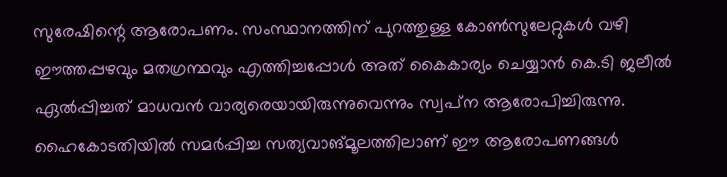സുരേഷിന്റെ ആരോപണം. സംസ്ഥാനത്തിന് പുറത്തുള്ള കോണ്‍സുലേറ്റുകള്‍ വഴി ഈത്തപ്പഴവും മതഗ്രന്ഥവും എത്തിച്ചപ്പോള്‍ അത് കൈകാര്യം ചെയ്യാന്‍ കെ.ടി ജലീല്‍ ഏല്‍പ്പിച്ചത് മാധവന്‍ വാര്യരെയായിരുന്നുവെന്നും സ്വപ്‌ന ആരോപിച്ചിരുന്നു. ഹൈകോടതിയില്‍ സമര്‍പ്പിച്ച സത്യവാങ്മൂലത്തിലാണ് ഈ ആരോപണങ്ങള്‍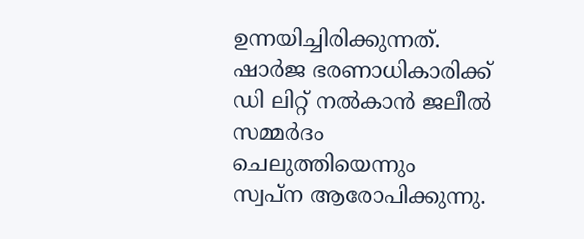ഉന്നയിച്ചിരിക്കുന്നത്. ഷാര്‍ജ ഭരണാധികാരിക്ക് ഡി ലിറ്റ് നല്‍കാന്‍ ജലീല്‍ സമ്മര്‍ദം ചെലുത്തിയെന്നും സ്വപ്‌ന ആരോപിക്കുന്നു.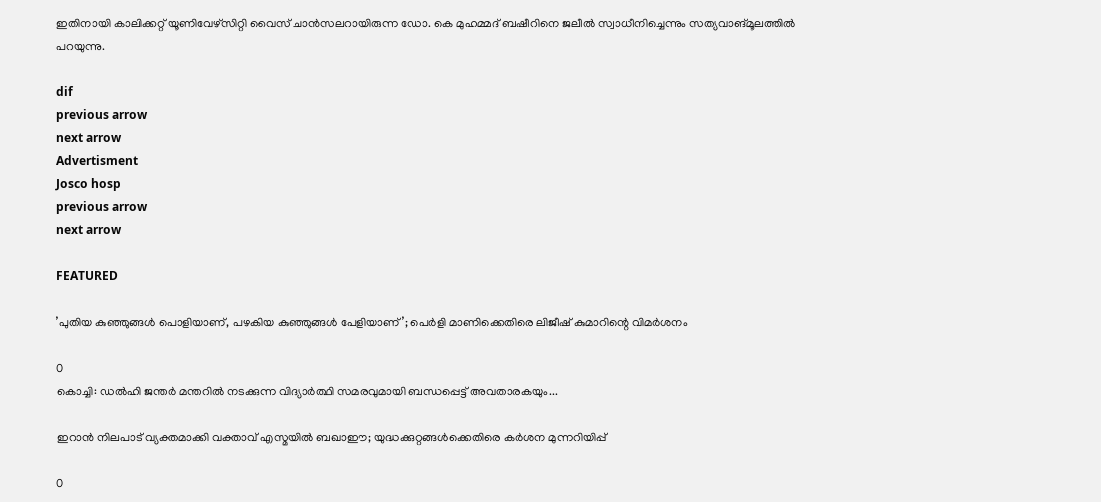ഇതിനായി കാലിക്കറ്റ് യൂണിവേഴ്‌സിറ്റി വൈസ് ചാന്‍സലറായിരുന്ന ഡോ. കെ മുഹമ്മദ് ബഷീറിനെ ജലീല്‍ സ്വാധീനിച്ചെന്നും സത്യവാങ്മൂലത്തില്‍ പറയുന്നു.

dif
previous arrow
next arrow
Advertisment
Josco hosp
previous arrow
next arrow

FEATURED

’പുതിയ കുഞ്ഞുങ്ങൾ പൊളിയാണ്, പഴകിയ കുഞ്ഞുങ്ങൾ പേളിയാണ്’; പെർളി മാണിക്കെതിരെ ലിജീഷ് കുമാറിന്റെ വിമർശനം

0
കൊച്ചി: ഡല്‍ഹി ജന്തര്‍ മന്തറില്‍ നടക്കുന്ന വിദ്യാര്‍ത്ഥി സമരവുമായി ബന്ധപ്പെട്ട് അവതാരകയും...

ഇറാൻ നിലപാട് വ്യക്തമാക്കി വക്താവ് എസ്മയിൽ ബഖാഈ; യുദ്ധക്കുറ്റങ്ങൾക്കെതിരെ കർശന മുന്നറിയിപ്പ്

0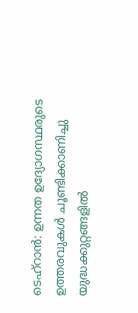ടെഹ്റാൻ: ഉന്നത ഉദ്യോഗസ്ഥരുടെ ഉത്തരവുകൾ ചൂണ്ടിക്കാണിച്ചു യുദ്ധക്കുറ്റങ്ങളിൽ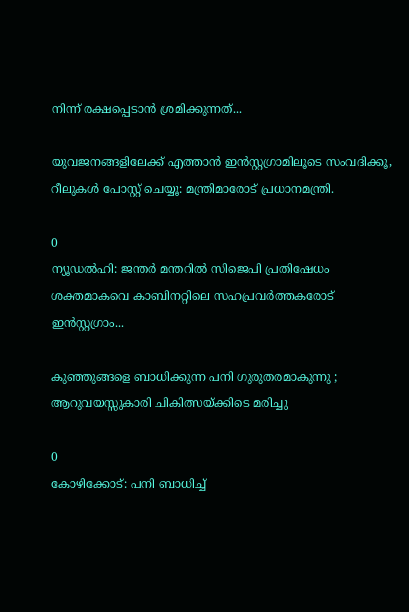നിന്ന് രക്ഷപ്പെടാൻ ശ്രമിക്കുന്നത്...

യുവജനങ്ങളിലേക്ക് എത്താൻ ഇന്‍സ്റ്റഗ്രാമിലൂടെ സംവദിക്കൂ, റീലുകള്‍ പോസ്റ്റ് ചെയ്യൂ: മന്ത്രിമാരോട് പ്രധാനമന്ത്രി.

0
ന്യൂഡല്‍ഹി: ജന്തര്‍ മന്തറില്‍ സിജെപി പ്രതിഷേധം ശക്തമാകവെ കാബിനറ്റിലെ സഹപ്രവര്‍ത്തകരോട് ഇന്‍സ്റ്റഗ്രാം...

കുഞ്ഞുങ്ങളെ ബാധിക്കുന്ന പനി ഗുരുതരമാകുന്നു ; ആറുവയസ്സുകാരി ചികിത്സയ്ക്കിടെ മരിച്ചു

0
കോഴിക്കോട്: പനി ബാധിച്ച്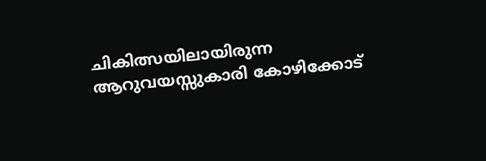ചികിത്സയിലായിരുന്ന ആറുവയസ്സുകാരി കോഴിക്കോട്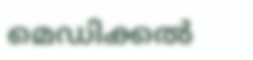മെഡിക്കൽ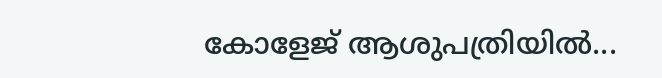കോളേജ് ആശുപത്രിയിൽ...